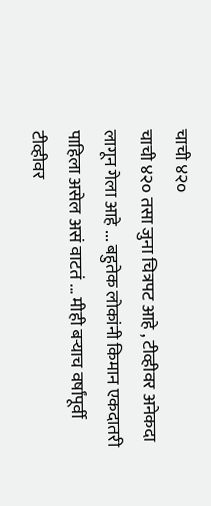चाची ४२०
चाची ४२० तसा जुना चित्रपट आहे , टीव्हीवर अनेकदा लागून गेला आहे ... बहुतेक लोकांनी किमान एकदातरी पाहिला असेल असं वाटतं ... मीही बऱ्याच वर्षांपूर्वी टीव्हीवर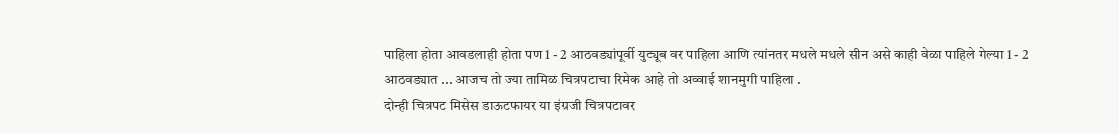पाहिला होता आवडलाही होता पण 1 - 2 आठवड्यांपूर्वी युट्यूब वर पाहिला आणि त्यांनतर मधले मधले सीन असे काही वेळा पाहिले गेल्या 1 - 2 आठवड्यात ... आजच तो ज्या तामिळ चित्रपटाचा रिमेक आहे तो अव्वाई शानमुगी पाहिला .
दोन्ही चित्रपट मिसेस डाऊटफायर या इंग्रजी चित्रपटावर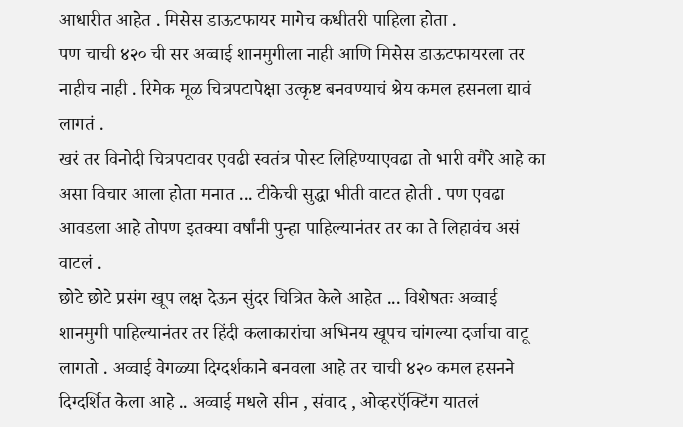आधारीत आहेत . मिसेस डाऊटफायर मागेच कधीतरी पाहिला होता .
पण चाची ४२० ची सर अव्वाई शानमुगीला नाही आणि मिसेस डाऊटफायरला तर नाहीच नाही . रिमेक मूळ चित्रपटापेक्षा उत्कृष्ट बनवण्याचं श्रेय कमल हसनला द्यावं लागतं .
खरं तर विनोदी चित्रपटावर एवढी स्वतंत्र पोस्ट लिहिण्याएवढा तो भारी वगैरे आहे का असा विचार आला होता मनात ... टीकेची सुद्धा भीती वाटत होती . पण एवढा आवडला आहे तोपण इतक्या वर्षांनी पुन्हा पाहिल्यानंतर तर का ते लिहावंच असं वाटलं .
छोटे छोटे प्रसंग खूप लक्ष देऊन सुंदर चित्रित केले आहेत ... विशेषतः अव्वाई शानमुगी पाहिल्यानंतर तर हिंदी कलाकारांचा अभिनय खूपच चांगल्या दर्जाचा वाटू लागतो . अव्वाई वेगळ्या दिग्दर्शकाने बनवला आहे तर चाची ४२० कमल हसनने दिग्दर्शित केला आहे .. अव्वाई मधले सीन , संवाद , ओव्हरऍक्टिंग यातलं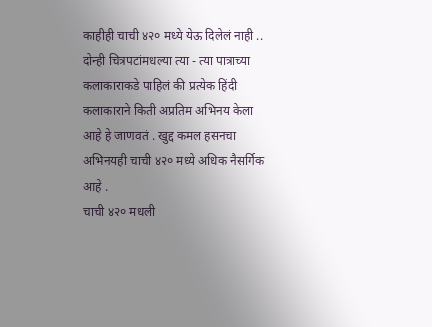काहीही चाची ४२० मध्ये येऊ दिलेलं नाही ..
दोन्ही चित्रपटांमधल्या त्या - त्या पात्राच्या कलाकाराकडे पाहिलं की प्रत्येक हिंदी कलाकाराने किती अप्रतिम अभिनय केला आहे हे जाणवतं . खुद्द कमल हसनचा अभिनयही चाची ४२० मध्ये अधिक नैसर्गिक आहे .
चाची ४२० मधली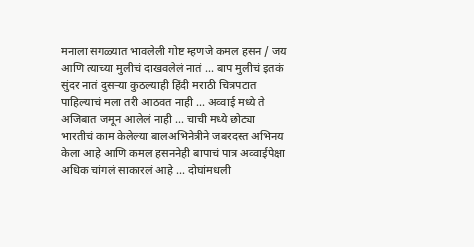मनाला सगळ्यात भावलेली गोष्ट म्हणजे कमल हसन / जय आणि त्याच्या मुलीचं दाखवलेलं नातं ... बाप मुलीचं इतकं सुंदर नातं दुसऱ्या कुठल्याही हिंदी मराठी चित्रपटात पाहिल्याचं मला तरी आठवत नाही ... अव्वाई मध्ये ते अजिबात जमून आलेलं नाही ... चाची मध्ये छोट्या भारतीचं काम केलेल्या बालअभिनेत्रीने जबरदस्त अभिनय केला आहे आणि कमल हसननेही बापाचं पात्र अव्वाईपेक्षा अधिक चांगलं साकारलं आहे ... दोघांमधली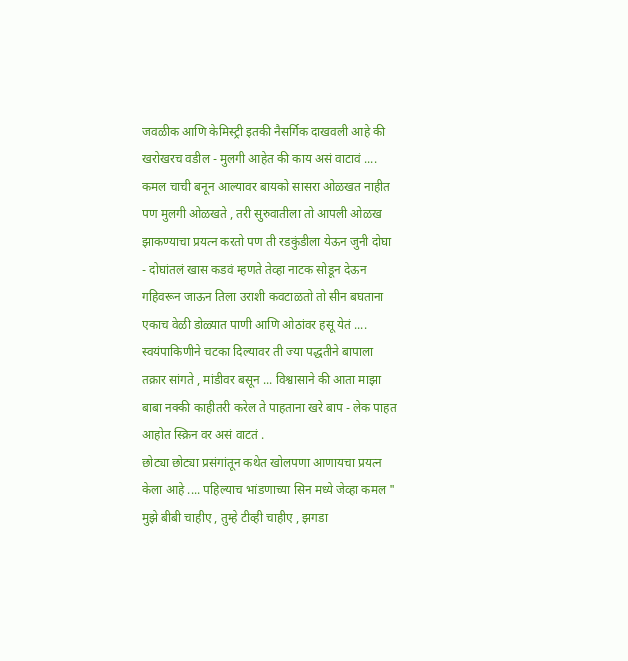जवळीक आणि केमिस्ट्री इतकी नैसर्गिक दाखवली आहे की खरोखरच वडील - मुलगी आहेत की काय असं वाटावं .... कमल चाची बनून आल्यावर बायको सासरा ओळखत नाहीत पण मुलगी ओळखते , तरी सुरुवातीला तो आपली ओळख झाकण्याचा प्रयत्न करतो पण ती रडकुंडीला येऊन जुनी दोघा - दोघांतलं खास कडवं म्हणते तेव्हा नाटक सोडून देऊन गहिवरून जाऊन तिला उराशी कवटाळतो तो सीन बघताना एकाच वेळी डोळ्यात पाणी आणि ओठांवर हसू येतं ....
स्वयंपाकिणीने चटका दिल्यावर ती ज्या पद्धतीने बापाला तक्रार सांगते , मांडीवर बसून ... विश्वासाने की आता माझा बाबा नक्की काहीतरी करेल ते पाहताना खरे बाप - लेक पाहत आहोत स्क्रिन वर असं वाटतं .
छोट्या छोट्या प्रसंगांतून कथेत खोलपणा आणायचा प्रयत्न केला आहे .... पहिल्याच भांडणाच्या सिन मध्ये जेव्हा कमल " मुझे बीबी चाहीए , तुम्हे टीव्ही चाहीए , झगडा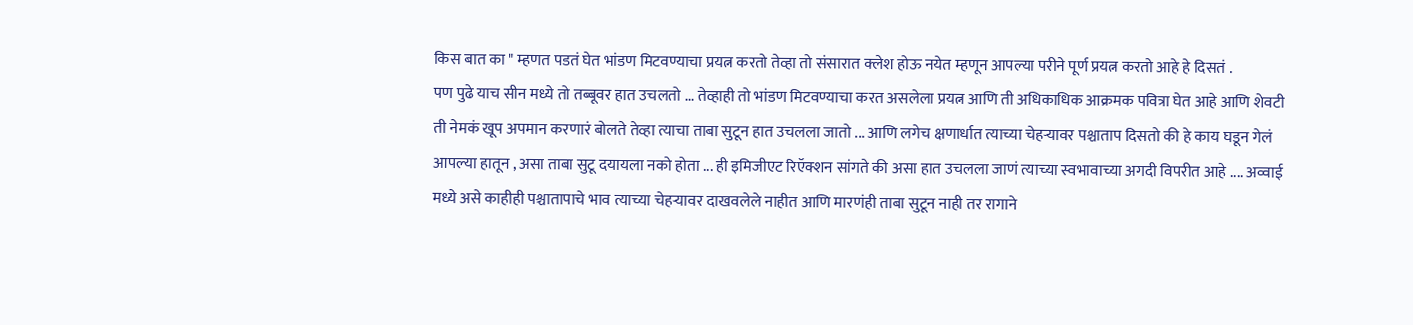किस बात का " म्हणत पडतं घेत भांडण मिटवण्याचा प्रयत्न करतो तेव्हा तो संसारात क्लेश होऊ नयेत म्हणून आपल्या परीने पूर्ण प्रयत्न करतो आहे हे दिसतं .
पण पुढे याच सीन मध्ये तो तब्बूवर हात उचलतो ... तेव्हाही तो भांडण मिटवण्याचा करत असलेला प्रयत्न आणि ती अधिकाधिक आक्रमक पवित्रा घेत आहे आणि शेवटी ती नेमकं खूप अपमान करणारं बोलते तेव्हा त्याचा ताबा सुटून हात उचलला जातो ... आणि लगेच क्षणार्धात त्याच्या चेहऱ्यावर पश्चाताप दिसतो की हे काय घडून गेलं आपल्या हातून , असा ताबा सुटू दयायला नको होता ... ही इमिजीएट रिऍक्शन सांगते की असा हात उचलला जाणं त्याच्या स्वभावाच्या अगदी विपरीत आहे .... अव्वाई मध्ये असे काहीही पश्चातापाचे भाव त्याच्या चेहऱ्यावर दाखवलेले नाहीत आणि मारणंही ताबा सुटून नाही तर रागाने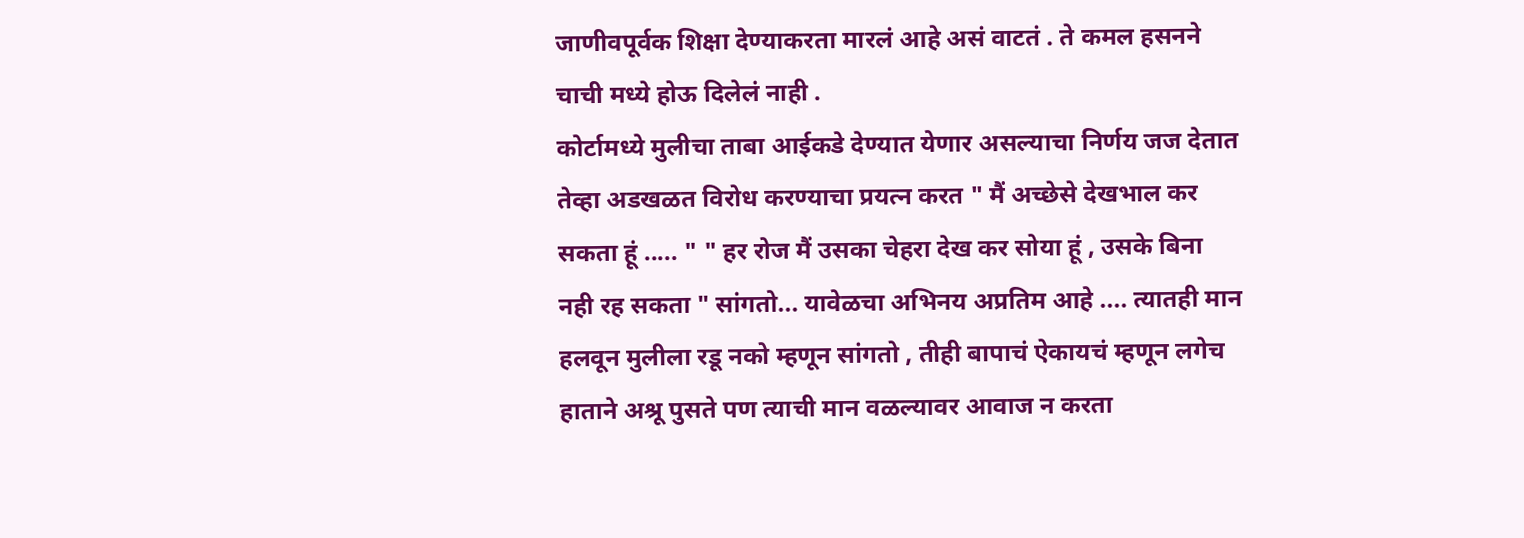जाणीवपूर्वक शिक्षा देण्याकरता मारलं आहे असं वाटतं . ते कमल हसनने चाची मध्ये होऊ दिलेलं नाही .
कोर्टामध्ये मुलीचा ताबा आईकडे देण्यात येणार असल्याचा निर्णय जज देतात तेव्हा अडखळत विरोध करण्याचा प्रयत्न करत " मैं अच्छेसे देखभाल कर सकता हूं ..... " " हर रोज मैं उसका चेहरा देख कर सोया हूं , उसके बिना नही रह सकता " सांगतो... यावेळचा अभिनय अप्रतिम आहे .... त्यातही मान हलवून मुलीला रडू नको म्हणून सांगतो , तीही बापाचं ऐकायचं म्हणून लगेच हाताने अश्रू पुसते पण त्याची मान वळल्यावर आवाज न करता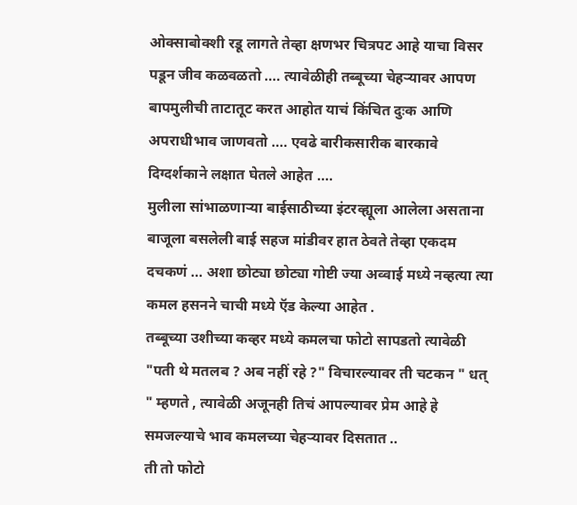ओक्साबोक्शी रडू लागते तेव्हा क्षणभर चित्रपट आहे याचा विसर पडून जीव कळवळतो .... त्यावेळीही तब्बूच्या चेहऱ्यावर आपण बापमुलीची ताटातूट करत आहोत याचं किंचित दुःक आणि अपराधीभाव जाणवतो .... एवढे बारीकसारीक बारकावे दिग्दर्शकाने लक्षात घेतले आहेत ....
मुलीला सांभाळणाऱ्या बाईसाठीच्या इंटरव्ह्यूला आलेला असताना बाजूला बसलेली बाई सहज मांडीवर हात ठेवते तेव्हा एकदम दचकणं ... अशा छोट्या छोट्या गोष्टी ज्या अव्वाई मध्ये नव्हत्या त्या कमल हसनने चाची मध्ये ऍड केल्या आहेत .
तब्बूच्या उशीच्या कव्हर मध्ये कमलचा फोटो सापडतो त्यावेळी "पती थे मतलब ? अब नहीं रहे ?" विचारल्यावर ती चटकन " धत् " म्हणते , त्यावेळी अजूनही तिचं आपल्यावर प्रेम आहे हे समजल्याचे भाव कमलच्या चेहऱ्यावर दिसतात ..
ती तो फोटो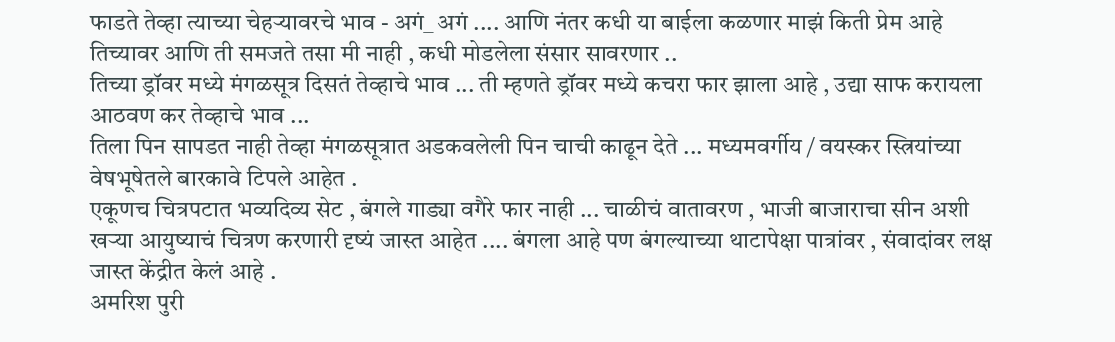फाडते तेव्हा त्याच्या चेहऱ्यावरचे भाव - अगं_ अगं .... आणि नंतर कधी या बाईला कळणार माझं किती प्रेम आहे तिच्यावर आणि ती समजते तसा मी नाही , कधी मोडलेला संसार सावरणार ..
तिच्या ड्रॉवर मध्ये मंगळसूत्र दिसतं तेव्हाचे भाव ... ती म्हणते ड्रॉवर मध्ये कचरा फार झाला आहे , उद्या साफ करायला आठवण कर तेव्हाचे भाव ...
तिला पिन सापडत नाही तेव्हा मंगळसूत्रात अडकवलेली पिन चाची काढून देते ... मध्यमवर्गीय / वयस्कर स्त्रियांच्या वेषभूषेतले बारकावे टिपले आहेत .
एकूणच चित्रपटात भव्यदिव्य सेट , बंगले गाड्या वगैरे फार नाही ... चाळीचं वातावरण , भाजी बाजाराचा सीन अशी खऱ्या आयुष्याचं चित्रण करणारी दृष्यं जास्त आहेत .... बंगला आहे पण बंगल्याच्या थाटापेक्षा पात्रांवर , संवादांवर लक्ष जास्त केंद्रीत केलं आहे .
अमरिश पुरी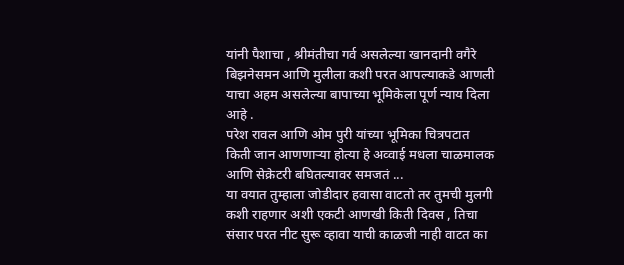यांनी पैशाचा , श्रीमंतीचा गर्व असलेल्या खानदानी वगैरे बिझनेसमन आणि मुलीला कशी परत आपल्याकडे आणली याचा अहम असलेल्या बापाच्या भूमिकेला पूर्ण न्याय दिला आहे .
परेश रावल आणि ओम पुरी यांच्या भूमिका चित्रपटात किती जान आणणाऱ्या होत्या हे अव्वाई मधला चाळमालक आणि सेक्रेटरी बघितल्यावर समजतं ...
या वयात तुम्हाला जोडीदार हवासा वाटतो तर तुमची मुलगी कशी राहणार अशी एकटी आणखी किती दिवस , तिचा संसार परत नीट सुरू व्हावा याची काळजी नाही वाटत का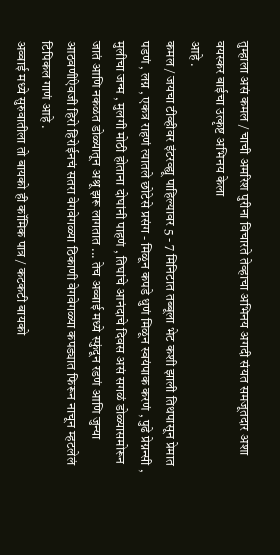तुम्हाला असं कमल / चाची अमरिश पुरीना विचारते तेव्हाचा अभिनय अगदी संयत समजूतदार अशा वयस्कर बाईचा उत्कृष्ट अभिनय केला
आहे .
कमल / जयचा टीव्हीवर इंटरव्ह्यू पाहिल्यावर 5 - 7 मिनिटात तब्बूला भेट कशी झाली तिथपासून प्रेमात पडणं , लग्न , एकत्र राहणं त्यातले छोटेसे प्रसंग - मिळून कपडे धुणं मिळून स्वयंपाक करणं , पुढे प्रेग्नन्सी , मुलीचा जन्म , मुलगी मोठी होताना दोघांनी पाहणं , तिघांचे आनंदाचे दिवस असं सगळं डोळ्यासमोरून जातं आणि नकळत डोळ्यातून अश्रू झरू लागतात ... तेच अव्वाई मध्ये स्फुंदून रडणं आणि जुन्या आठवणींऐवजी हिरो हिरोईनचं सतरा वेगवेगळ्या ठिकाणी वेगवेगळ्या कपड्यात फिरून नाचून म्हटलेलं टिपिकल गाणं आहे .
अव्वाई मध्ये सुरुवातीला तो बायको ही कॉमिक पात्र / कटकटी बायको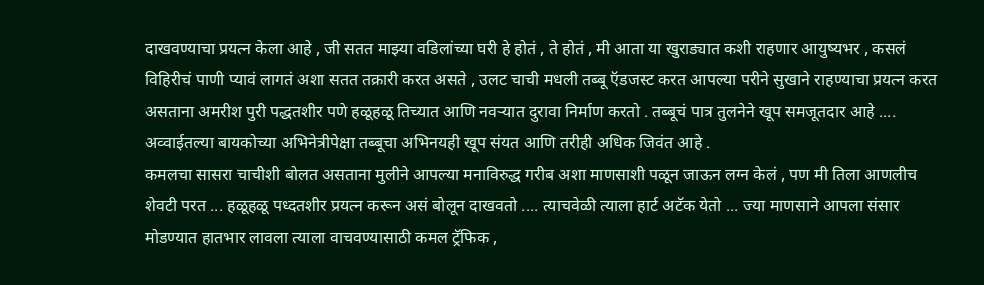दाखवण्याचा प्रयत्न केला आहे , जी सतत माझ्या वडिलांच्या घरी हे होतं , ते होतं , मी आता या खुराड्यात कशी राहणार आयुष्यभर , कसलं विहिरीचं पाणी प्यावं लागतं अशा सतत तक्रारी करत असते , उलट चाची मधली तब्बू ऍडजस्ट करत आपल्या परीने सुखाने राहण्याचा प्रयत्न करत असताना अमरीश पुरी पद्धतशीर पणे हळूहळू तिच्यात आणि नवऱ्यात दुरावा निर्माण करतो . तब्बूचं पात्र तुलनेने खूप समजूतदार आहे .... अव्वाईतल्या बायकोच्या अभिनेत्रीपेक्षा तब्बूचा अभिनयही खूप संयत आणि तरीही अधिक जिवंत आहे .
कमलचा सासरा चाचीशी बोलत असताना मुलीने आपल्या मनाविरुद्ध गरीब अशा माणसाशी पळून जाऊन लग्न केलं , पण मी तिला आणलीच शेवटी परत ... हळूहळू पध्दतशीर प्रयत्न करून असं बोलून दाखवतो .... त्याचवेळी त्याला हार्ट अटॅक येतो ... ज्या माणसाने आपला संसार मोडण्यात हातभार लावला त्याला वाचवण्यासाठी कमल ट्रॅफिक ,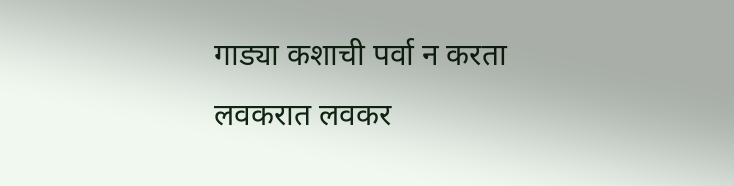गाड्या कशाची पर्वा न करता लवकरात लवकर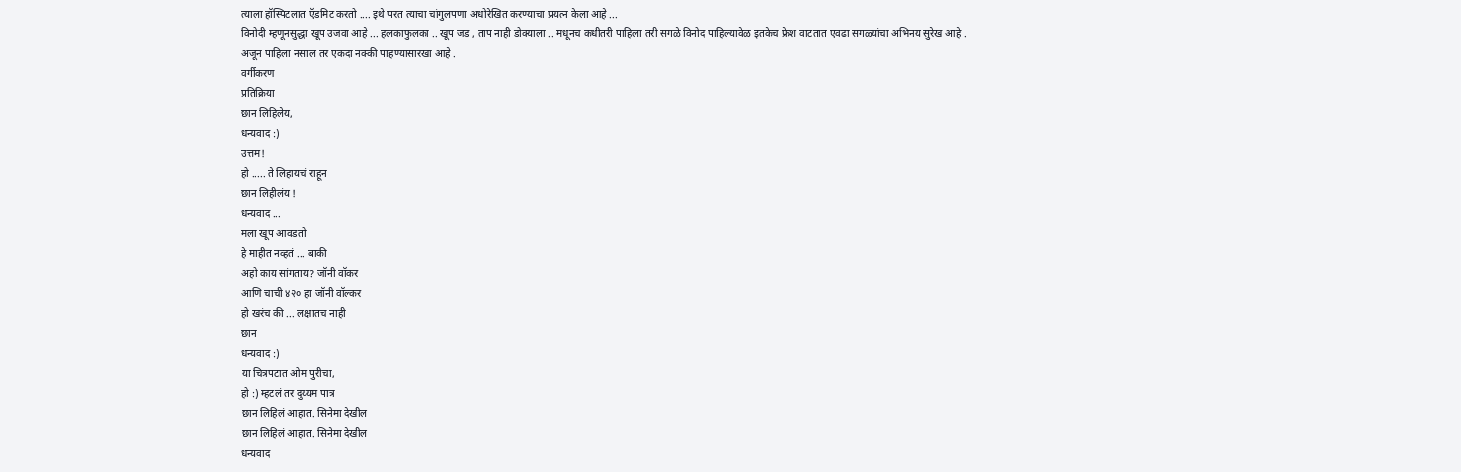त्याला हॉस्पिटलात ऍडमिट करतो .... इथे परत त्याचा चांगुलपणा अधोरेखित करण्याचा प्रयत्न केला आहे ...
विनोदी म्हणूनसुद्धा खूप उजवा आहे ... हलकाफुलका .. खूप जड , ताप नाही डोक्याला .. मधूनच कधीतरी पाहिला तरी सगळे विनोद पाहिल्यावेळ इतकेच फ्रेश वाटतात एवढा सगळ्यांचा अभिनय सुरेख आहे .
अजून पाहिला नसाल तर एकदा नक्की पाहण्यासारखा आहे .
वर्गीकरण
प्रतिक्रिया
छान लिहिलेय,
धन्यवाद :)
उत्तम!
हो ..... ते लिहायचं राहून
छान लिहीलंय !
धन्यवाद ...
मला खूप आवडतो
हे माहीत नव्हतं ... बाकी
अहो काय सांगताय? जॉनी वॉकर
आणि चाची ४२० हा जॉनी वॉल्कर
हो खरंच की ... लक्षातच नाही
छान
धन्यवाद :)
या चित्रपटात ओम पुरीचा,
हो :) म्हटलं तर दुय्यम पात्र
छान लिहिलं आहात. सिनेमा देखील
छान लिहिलं आहात. सिनेमा देखील
धन्यवाद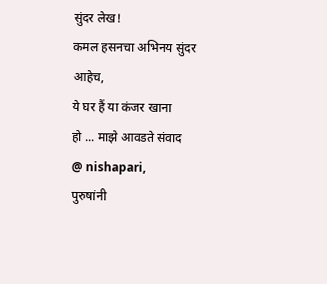सुंदर लेख!
कमल हसनचा अभिनय सुंदर आहेच,
ये घर हैं या कंजर खाना
हो ... माझे आवडते संवाद
@ nishapari,
पुरुषांनी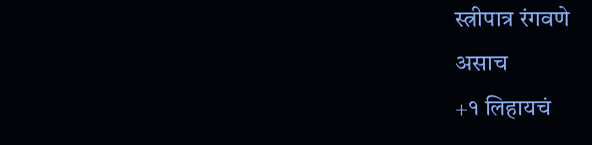स्त्रीपात्र रंगवणे
असाच
+१ लिहायचं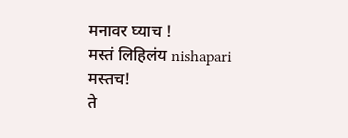मनावर घ्याच !
मस्तं लिहिलंय nishapari
मस्तच!
ते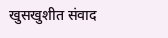खुसखुशीत संवाद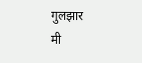गुलझार
मी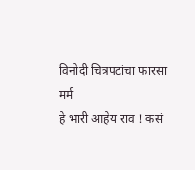विनोदी चित्रपटांचा फारसा
मर्म
हे भारी आहेय राव ! कसं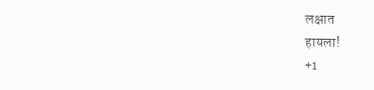लक्षात
हायला!
+1